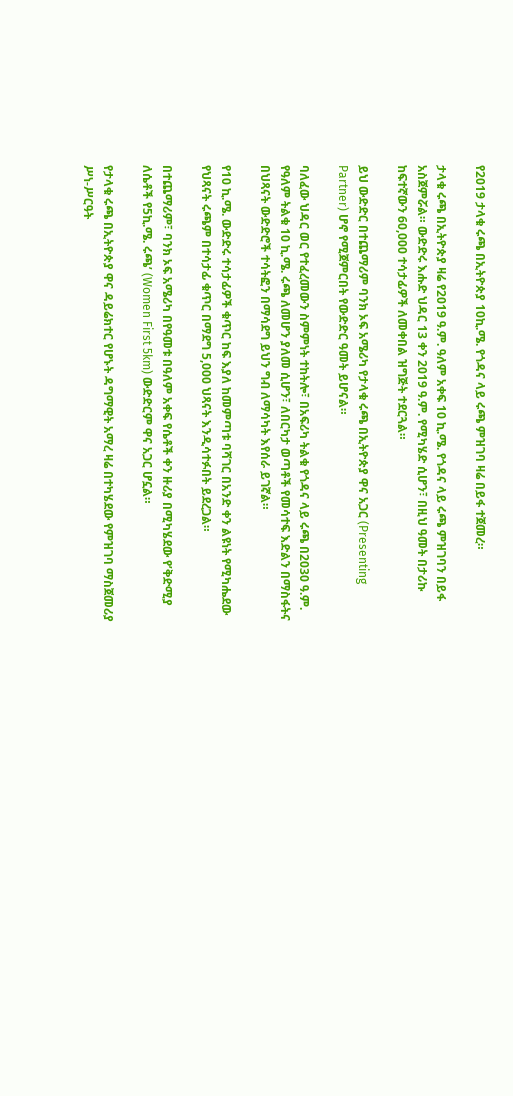የ2019 ታላቁ ሩጫ በኢትዮጵያ 10ኪ.ሜ. የጎዳና ላይ ሩጫ ምዝገባ ዛሬ በይፋ ተጀመረ።

ታላቁ ሩጫ በኢትዮጵያ ዛሬ የ2019 ዓ.ም. ዓለም አቀፍ 10 ኪ.ሜ. የጎዳና ላይ ሩጫ ምዝገባን በይፋ አስጀምሯል። ውድድሩ እሑድ ህዳር 13 ቀን 2019 ዓ.ም. የሚካሄድ ሲሆን፣ በዚህ ዓመት በታሪኩ ከፍተኛውን 60,000 ተሳታፊዎች ለመቀበል ዝግጅት ተደርጓል።

ይህ ውድድር በተጨማሪም ባንክ ኦፍ አሜሪካ የታላቁ ሩጫ በኢትዮጵያ ዋና አጋር (Presenting Partner) ሆኖ የሚጀምርበት የውድድር ዓመት ይሆናል።

ባለፈው ህዳር ወር የተፈረመውን ስምምነት ተከትሎ፣ በአፍሪካ ትልቁ የጎዳና ላይ ሩጫ በ2030 ዓ.ም. የዓለም ትልቁ 10 ኪ.ሜ. ሩጫ ለመሆን ያለመ ሲሆን፣ ለበርካታ ወጣቶች የመሳተፍ እድልን በማስፋትና በህጻናት ውድድሮች ተሳትፎን በማሳደግ ይህን ግብ ለማሳካት እየሰራ ይገኛል።

የ10 ኪ.ሜ. ውድድሩ ተሳታፊዎች ቁጥር ከፍ እያለ ከመምጣቱ ባሻገር በአንድ ቀን ልዩነት የሚካሔደው የህጻናት ሩጫም በተሳታፊ ቁጥር በማደግ 5,000 ህጻናት እንዲሳተፉበት ይደረጋል።

በተጨማሪም፣ ባንክ ኦፍ አሜሪካ በየዓመቱ በዓለም አቀፍ የሴቶች ቀን ዙሪያ በሚካሄደው የ’ቅድሚያ ለሴቶች የ5ኪ.ሜ. ሩጫ’ (Women First 5km) ውድድርም ዋና አጋር ሆኗል።

የታላቁ ሩጫ በኢትዮጵያ ዋና ዳይሬክተር የሆኑት ዳግማዊት አማረ ዛሬ በተካሄደው የምዝገባ ማስጀመሪያ ሥነ-ሥርዓት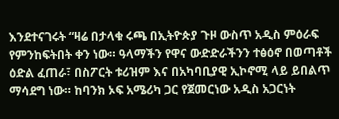እንደተናገሩት “ዛሬ በታላቁ ሩጫ በኢትዮጵያ ጉዞ ውስጥ አዲስ ምዕራፍ የምንከፍትበት ቀን ነው። ዓላማችን የዋና ውድድራችንን ተፅዕኖ በወጣቶች ዕድል ፈጠራ፣ በስፖርት ቱሪዝም እና በአካባቢያዊ ኢኮኖሚ ላይ ይበልጥ ማሳደግ ነው። ከባንክ ኦፍ አሜሪካ ጋር የጀመርነው አዲስ አጋርነት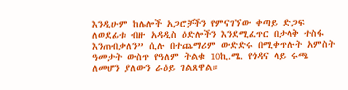እንዲሁም ከሌሎች አጋሮቻችን የምናገኘው ቀጣይ ድጋፍ ለወደፊቱ ብዙ አዳዲስ ዕድሎችን እንደሚፈጥር በታላቅ ተስፋ እንጠብቃለን” ሲሉ በተጨማሪም ውድድሩ በሚቀጥሉት አምስት ዓመታት ውስጥ የዓለም ትልቁ 10ኪ.ሜ. የጎዳና ላይ ሩጫ ለመሆን ያለውን ራዕይ ገልጸዋል።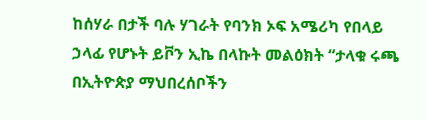ከሰሃራ በታች ባሉ ሃገራት የባንክ ኦፍ አሜሪካ የበላይ ኃላፊ የሆኑት ይቮን ኢኬ በላኩት መልዕክት “ታላቁ ሩጫ በኢትዮጵያ ማህበረሰቦችን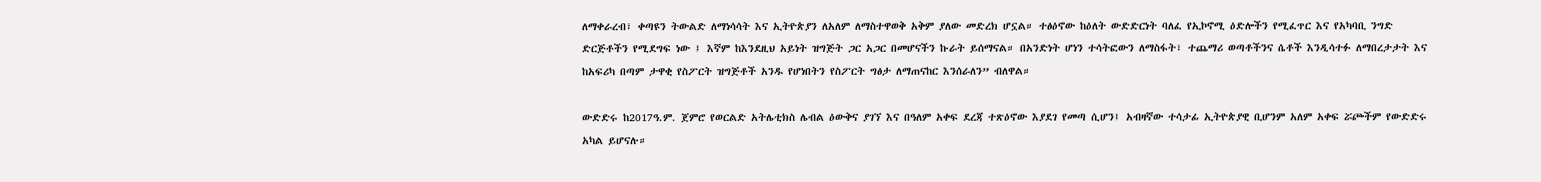ለማቀራረብ፣ ቀጣዩን ትውልድ ለማነሳሳት እና ኢትዮጵያን ለአለም ለማስተዋወቅ አቅም ያለው መድረክ ሆኗል። ተፅዕኖው ከዕለት ውድድርነት ባለፈ የኢኮኖሚ ዕድሎችን የሚፈጥር እና የአካባቢ ንግድ ድርጅቶችን የሚደግፍ ነው ፤ እኛም ከእንደዚህ አይነት ዝግጅት ጋር አጋር በመሆናችን ኩራት ይሰማናል። በአንድነት ሆነን ተሳትፎውን ለማስፋት፣ ተጨማሪ ወጣቶችንና ሴቶች እንዲሳተፉ ለማበረታታት እና ከአፍሪካ በጣም ታዋቂ የስፖርት ዝግጅቶች አንዱ የሆነበትን የስፖርት ግፅታ ለማጠናከር እንሰራለን” ብለዋል።

ውድድሩ ከ2017ዓ.ም. ጀምሮ የወርልድ አትሌቲክስ ሌብል ዕውቅና ያገኘ እና በዓለም አቀፍ ደረጃ ተጽዕኖው እያደገ የመጣ ሲሆን፤ አብዛኛው ተሳታፊ ኢትዮጵያዊ ቢሆንም አለም አቀፍ ሯጮችም የውድድሩ አካል ይሆናሉ።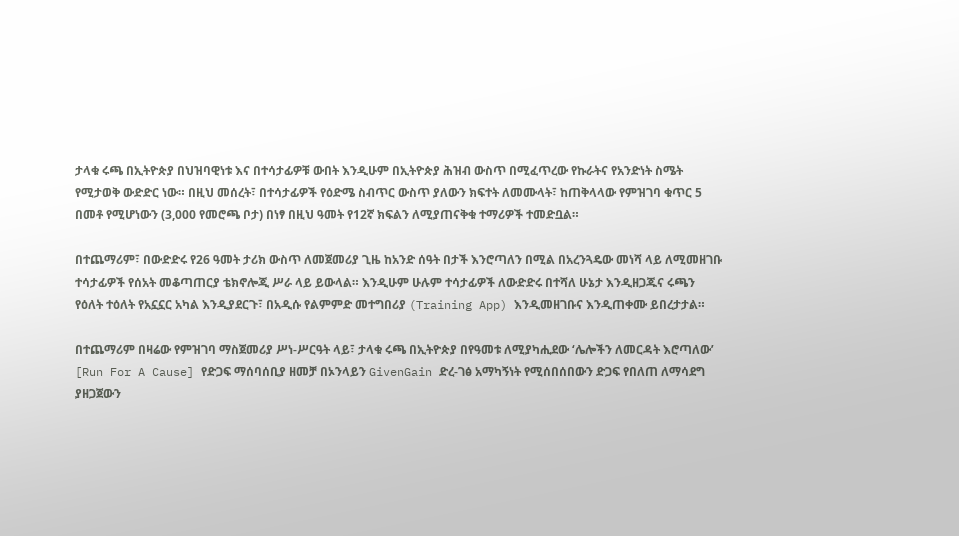ታላቁ ሩጫ በኢትዮጵያ በህዝባዊነቱ እና በተሳታፊዎቹ ውበት እንዲሁም በኢትዮጵያ ሕዝብ ውስጥ በሚፈጥረው የኩራትና የአንድነት ስሜት የሚታወቅ ውድድር ነው። በዚህ መሰረት፣ በተሳታፊዎች የዕድሜ ስብጥር ውስጥ ያለውን ክፍተት ለመሙላት፣ ከጠቅላላው የምዝገባ ቁጥር 5 በመቶ የሚሆነውን (3,000 የመሮጫ ቦታ) በነፃ በዚህ ዓመት የ12ኛ ክፍልን ለሚያጠናቅቁ ተማሪዎች ተመድቧል።

በተጨማሪም፣ በውድድሩ የ26 ዓመት ታሪክ ውስጥ ለመጀመሪያ ጊዜ ከአንድ ሰዓት በታች እንሮጣለን በሚል በአረንጓዴው መነሻ ላይ ለሚመዘገቡ ተሳታፊዎች የሰአት መቆጣጠርያ ቴክኖሎጂ ሥራ ላይ ይውላል። እንዲሁም ሁሉም ተሳታፊዎች ለውድድሩ በተሻለ ሁኔታ እንዲዘጋጁና ሩጫን የዕለት ተዕለት የአኗኗር አካል እንዲያደርጉ፣ በአዲሱ የልምምድ መተግበሪያ (Training App) እንዲመዘገቡና እንዲጠቀሙ ይበረታታል።

በተጨማሪም በዛሬው የምዝገባ ማስጀመሪያ ሥነ-ሥርዓት ላይ፣ ታላቁ ሩጫ በኢትዮጵያ በየዓመቱ ለሚያካሒደው ‘ሌሎችን ለመርዳት እሮጣለው’ [Run For A Cause] የድጋፍ ማሰባሰቢያ ዘመቻ በኦንላይን GivenGain ድረ-ገፅ አማካኝነት የሚሰበሰበውን ድጋፍ የበለጠ ለማሳደግ ያዘጋጀውን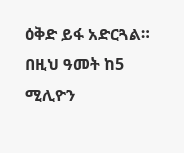ዕቅድ ይፋ አድርጓል። በዚህ ዓመት ከ5 ሚሊዮን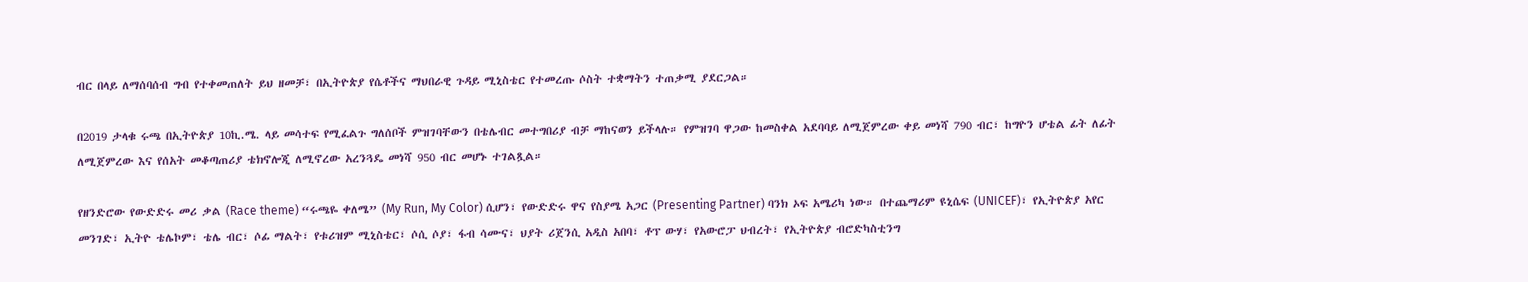ብር በላይ ለማሰባሰብ ግብ የተቀመጠለት ይህ ዘመቻ፣ በኢትዮጵያ የሴቶችና ማህበራዊ ጉዳይ ሚኒስቴር የተመረጡ ሶስት ተቋማትን ተጠቃሚ ያደርጋል።

በ2019 ታላቁ ሩጫ በኢትዮጵያ 10ኪ.ሜ. ላይ መሳተፍ የሚፈልጉ ግለሰቦች ምዝገባቸውን በቴሌብር መተግበሪያ ብቻ ማከናወን ይችላሉ። የምዝገባ ዋጋው ከመስቀል አደባባይ ለሚጀምረው ቀይ መነሻ 790 ብር፣ ከግዮን ሆቴል ፊት ለፊት ለሚጀምረው እና የሰአት መቆጣጠሪያ ቴክኖሎጂ ለሚኖረው አረንጓዴ መነሻ 950 ብር መሆኑ ተገልጿል።

የዘንድሮው የውድድሩ መሪ ቃል (Race theme) “ሩጫዬ ቀለሜ” (My Run, My Color) ሲሆን፣ የውድድሩ ዋና የስያሜ አጋር (Presenting Partner) ባንክ ኦፍ አሜሪካ ነው። በተጨማሪም ዩኒሴፍ (UNICEF)፣ የኢትዮጵያ አየር መንገድ፣ ኢትዮ ቴሌኮም፣ ቴሌ ብር፣ ሶፊ ማልት፣ የቱሪዝም ሚኒስቴር፣ ሶሲ ሶያ፣ ፋብ ሳሙና፣ ህያት ሪጀንሲ አዲስ አበባ፣ ቶፕ ውሃ፣ የአውሮፓ ህብረት፣ የኢትዮጵያ ብሮድካስቲንግ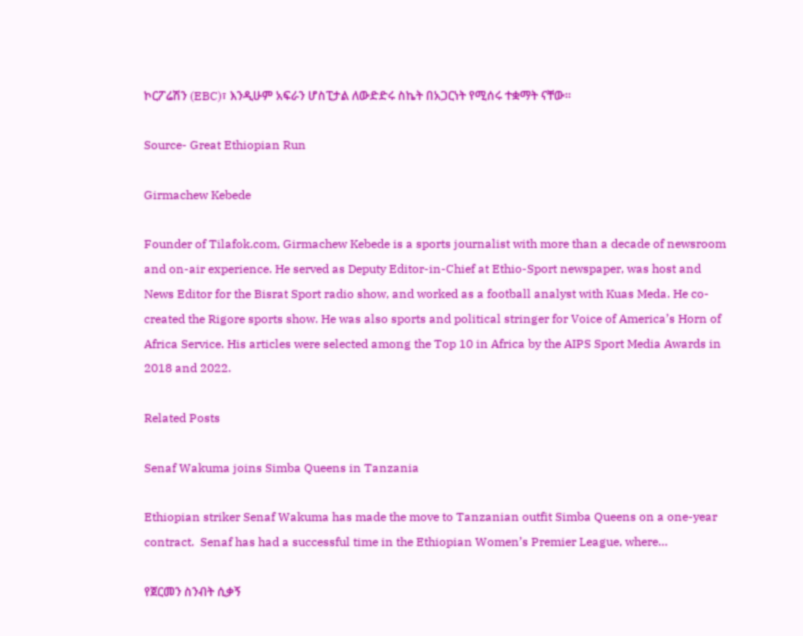ኮርፖሬሽን (EBC)፣ እንዲሁም አፍራን ሆስፒታል ለውድድሩ ስኬት በአጋርነት የሚሰሩ ተቋማት ናቸው።

Source- Great Ethiopian Run

Girmachew Kebede

Founder of Tilafok.com, Girmachew Kebede is a sports journalist with more than a decade of newsroom and on-air experience. He served as Deputy Editor-in-Chief at Ethio-Sport newspaper, was host and News Editor for the Bisrat Sport radio show, and worked as a football analyst with Kuas Meda. He co-created the Rigore sports show. He was also sports and political stringer for Voice of America’s Horn of Africa Service. His articles were selected among the Top 10 in Africa by the AIPS Sport Media Awards in 2018 and 2022.

Related Posts

Senaf Wakuma joins Simba Queens in Tanzania

Ethiopian striker Senaf Wakuma has made the move to Tanzanian outfit Simba Queens on a one-year contract.  Senaf has had a successful time in the Ethiopian Women’s Premier League, where…

የጀርመን ስንብት ሲቃኝ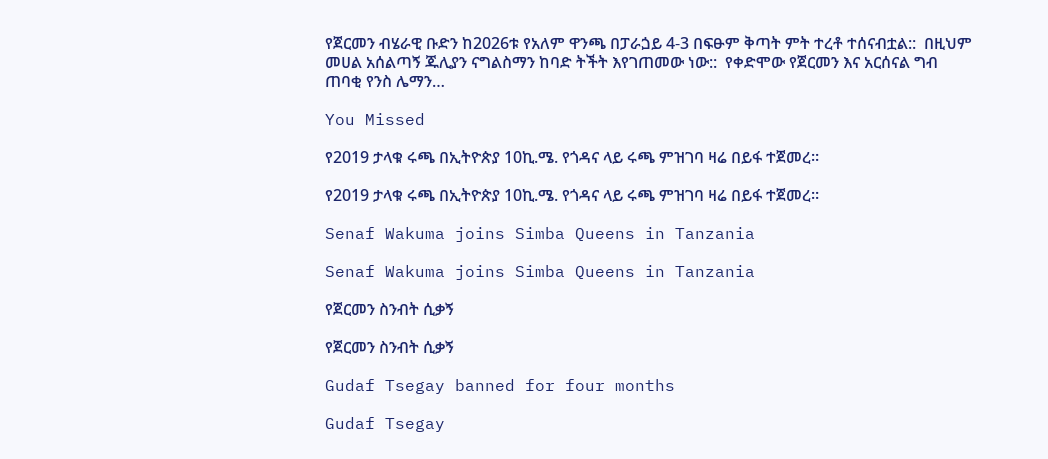የጀርመን ብሄራዊ ቡድን ከ2026ቱ የአለም ዋንጫ በፓራጏይ 4-3 በፍፁም ቅጣት ምት ተረቶ ተሰናብቷል::  በዚህም መሀል አሰልጣኝ ጁሊያን ናግልስማን ከባድ ትችት እየገጠመው ነው::  የቀድሞው የጀርመን እና አርሰናል ግብ ጠባቂ የንስ ሌማን…

You Missed

የ2019 ታላቁ ሩጫ በኢትዮጵያ 10ኪ.ሜ. የጎዳና ላይ ሩጫ ምዝገባ ዛሬ በይፋ ተጀመረ።

የ2019 ታላቁ ሩጫ በኢትዮጵያ 10ኪ.ሜ. የጎዳና ላይ ሩጫ ምዝገባ ዛሬ በይፋ ተጀመረ።

Senaf Wakuma joins Simba Queens in Tanzania

Senaf Wakuma joins Simba Queens in Tanzania

የጀርመን ስንብት ሲቃኝ

የጀርመን ስንብት ሲቃኝ

Gudaf Tsegay banned for four months

Gudaf Tsegay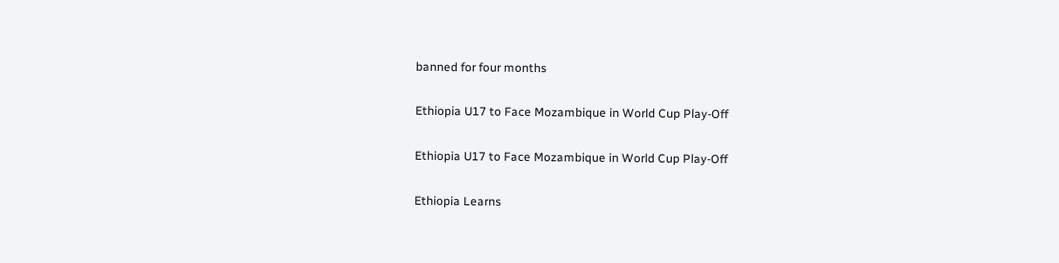banned for four months

Ethiopia U17 to Face Mozambique in World Cup Play-Off

Ethiopia U17 to Face Mozambique in World Cup Play-Off

Ethiopia Learns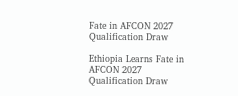Fate in AFCON 2027 Qualification Draw

Ethiopia Learns Fate in AFCON 2027 Qualification Draw